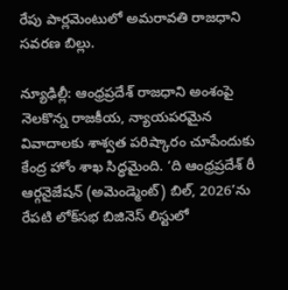రేపు పార్లమెంటులో అమరావతి రాజధాని సవరణ బిల్లు.

న్యూఢిల్లీ: ఆంధ్రప్రదేశ్ రాజధాని అంశంపై నెలకొన్న రాజకీయ, న్యాయపరమైన వివాదాలకు శాశ్వత పరిష్కారం చూపేందుకు కేంద్ర హోం శాఖ సిద్ధమైంది. ‘ది ఆంధ్రప్రదేశ్ రీ ఆర్గనైజేషన్ (అమెండ్మెంట్) బిల్, 2026’ను రేపటి లోక్‌సభ బిజినెస్ లిస్టులో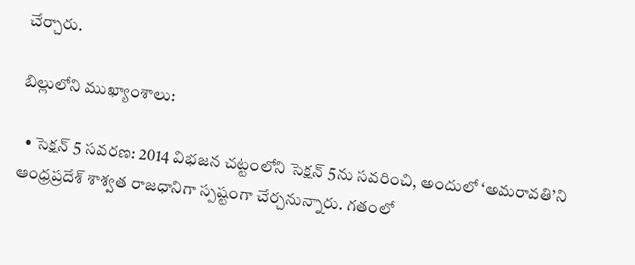చేర్చారు.

బిల్లులోని ముఖ్యాంశాలు:

  • సెక్షన్ 5 సవరణ: 2014 విభజన చట్టంలోని సెక్షన్ 5ను సవరించి, అందులో ‘అమరావతి’ని ఆంధ్రప్రదేశ్ శాశ్వత రాజధానిగా స్పష్టంగా చేర్చనున్నారు. గతంలో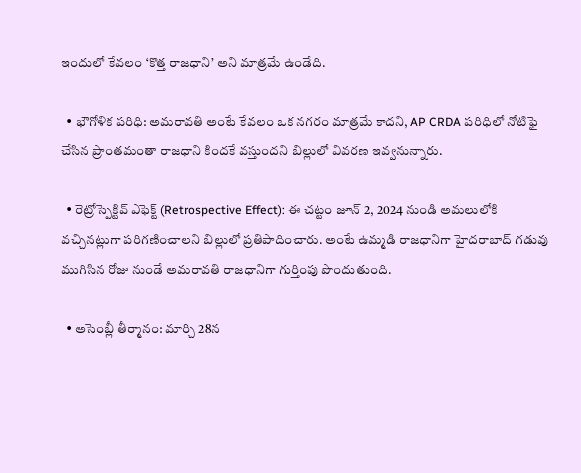ఇందులో కేవలం ‘కొత్త రాజధాని’ అని మాత్రమే ఉండేది.

  • భౌగోళిక పరిధి: అమరావతి అంటే కేవలం ఒక నగరం మాత్రమే కాదని, AP CRDA పరిధిలో నోటిఫై చేసిన ప్రాంతమంతా రాజధాని కిందకే వస్తుందని బిల్లులో వివరణ ఇవ్వనున్నారు.

  • రెట్రోస్పెక్టివ్ ఎఫెక్ట్ (Retrospective Effect): ఈ చట్టం జూన్ 2, 2024 నుండి అమలులోకి వచ్చినట్లుగా పరిగణించాలని బిల్లులో ప్రతిపాదించారు. అంటే ఉమ్మడి రాజధానిగా హైదరాబాద్ గడువు ముగిసిన రోజు నుండే అమరావతి రాజధానిగా గుర్తింపు పొందుతుంది.

  • అసెంబ్లీ తీర్మానం: మార్చి 28న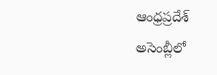ఆంధ్రప్రదేశ్ అసెంబ్లీలో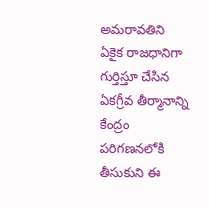అమరావతిని ఏకైక రాజధానిగా గుర్తిస్తూ చేసిన ఏకగ్రీవ తీర్మానాన్ని కేంద్రం పరిగణనలోకి తీసుకుని ఈ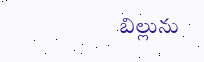బిల్లును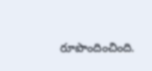రూపొందించింది.